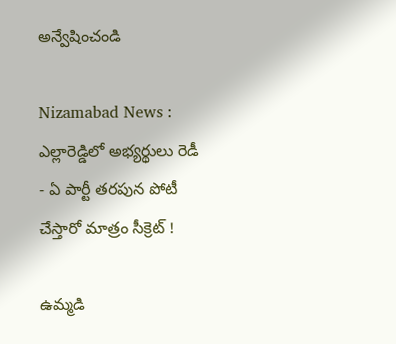అన్వేషించండి

Nizamabad News : ఎల్లారెడ్డిలో అభ్యర్థులు రెడీ - ఏ పార్టీ తరపున పోటీ చేస్తారో మాత్రం సీక్రెట్ !

ఉమ్మడి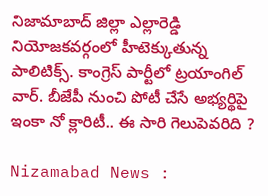నిజామాబాద్ జిల్లా ఎల్లారెడ్డి నియోజకవర్గంలో హీటెక్కుతున్న పాలిటిక్స్. కాంగ్రెస్ పార్టీలో ట్రయాంగిల్ వార్. బీజేపీ నుంచి పోటీ చేసే అభ్యర్థిపై ఇంకా నో క్లారిటీ.. ఈ సారి గెలుపెవరిది ?

Nizamabad News :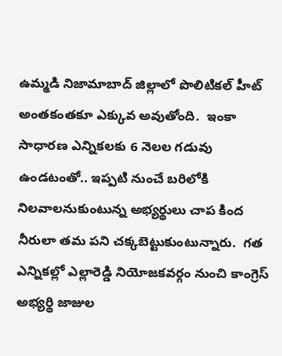ఉమ్మడి నిజామాబాద్ జిల్లాలో పొలిటికల్ హీట్ అంతకంతకూ ఎక్కువ అవుతోంది.  ఇంకా సాధారణ ఎన్నికలకు 6 నెలల గడువు ఉండటంతో.. ఇప్పటి నుంచే బరిలోకి నిలవాలనుకుంటున్న అభ్యర్థులు చాప కింద నీరులా తమ పని చక్కబెట్టుకుంటున్నారు.  గత ఎన్నికల్లో ఎల్లారెడ్డి నియోజకవర్గం నుంచి కాంగ్రెస్ అభ్యర్థి జాజుల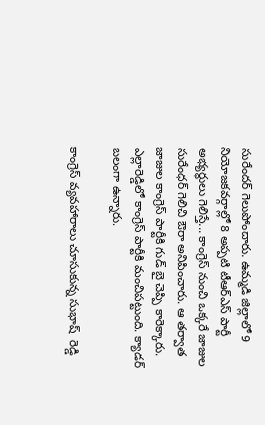సురేందర్ గెలుపోందారు. ఉమ్మడి జిల్లాలో 9 నియోజకవర్గాల్లో 8 అప్పటి టీఆర్ఎస్ పార్టీ అభ్యర్థులు గెలిస్తే... కాంగ్రెస్ నుంచి ఒక్కరే జాజుల సురేంధర్ గెలిచి ఔరా అనిపించారు. ఆ తర్వాత జాజుల కాంగ్రెస్ పార్టీకి గుడ్ బై చెప్పి కారెక్కారు. ఎల్లారెడ్డిలో కాంగ్రెస్ పార్టీకి మంచిపట్టుంది. క్యాడర్ బలంగా ఉన్నారు.

కాంగ్రెస్ వ్యవహారాలు చూసుకున్న సుభాష్  రెడ్డి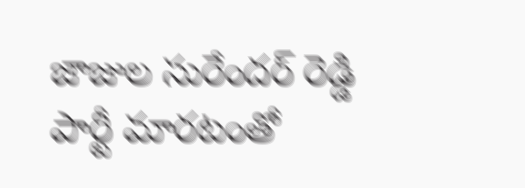జాజుల సురేందర్ రెడ్డి  పార్టీ మారటంతో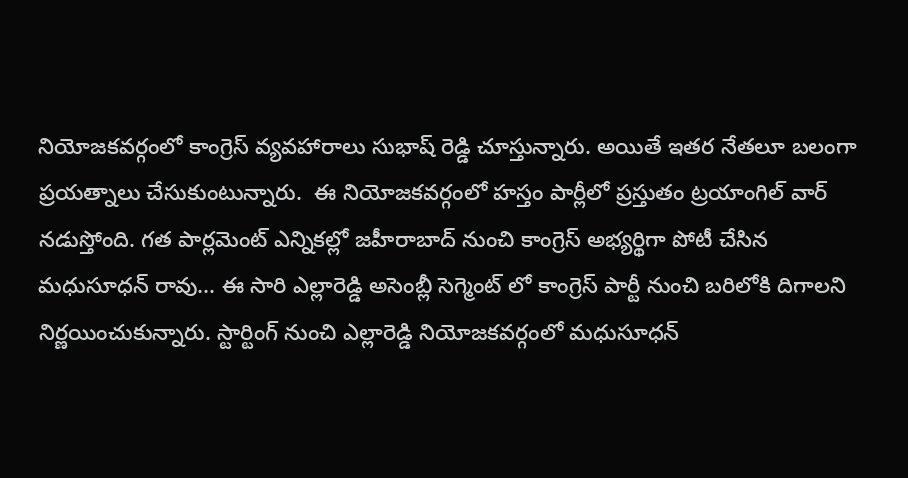నియోజకవర్గంలో కాంగ్రెస్ వ్యవహారాలు సుభాష్ రెడ్డి చూస్తున్నారు. అయితే ఇతర నేతలూ బలంగా ప్రయత్నాలు చేసుకుంటున్నారు.  ఈ నియోజకవర్గంలో హస్తం పార్లీలో ప్రస్తుతం ట్రయాంగిల్ వార్ నడుస్తోంది. గత పార్లమెంట్ ఎన్నికల్లో జహీరాబాద్ నుంచి కాంగ్రెస్ అభ్యర్థిగా పోటీ చేసిన మధుసూధన్ రావు... ఈ సారి ఎల్లారెడ్డి అసెంబ్లీ సెగ్మెంట్ లో కాంగ్రెస్ పార్టీ నుంచి బరిలోకి దిగాలని నిర్ణయించుకున్నారు. స్టార్టింగ్ నుంచి ఎల్లారెడ్డి నియోజకవర్గంలో మధుసూధన్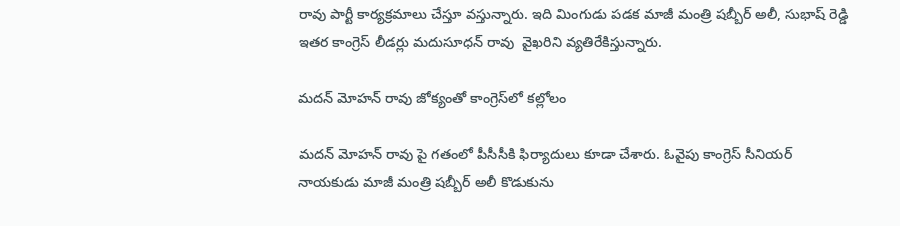రావు పార్టీ కార్యక్రమాలు చేస్తూ వస్తున్నారు. ఇది మింగుడు పడక మాజీ మంత్రి షబ్బీర్ అలీ, సుభాష్ రెడ్డి ఇతర కాంగ్రెస్ లీడర్లు మదుసూధన్ రావు  వైఖరిని వ్యతిరేకిస్తున్నారు.

మదన్ మోహన్ రావు జోక్యంతో కాంగ్రెస్‌లో కల్లోలం

మదన్ మోహన్ రావు పై గతంలో పీసీసీకి ఫిర్యాదులు కూడా చేశారు. ఓవైపు కాంగ్రెస్ సీనియర్ నాయకుడు మాజీ మంత్రి షబ్బీర్ అలీ కొడుకును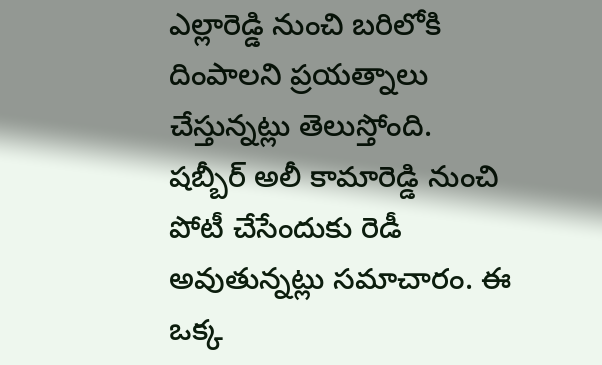ఎల్లారెడ్డి నుంచి బరిలోకి దింపాలని ప్రయత్నాలు చేస్తున్నట్లు తెలుస్తోంది. షబ్బీర్ అలీ కామారెడ్డి నుంచి పోటీ చేసేందుకు రెడీ అవుతున్నట్లు సమాచారం. ఈ ఒక్క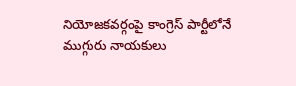నియోజకవర్గంపై కాంగ్రెస్ పార్టీలోనే ముగ్గురు నాయకులు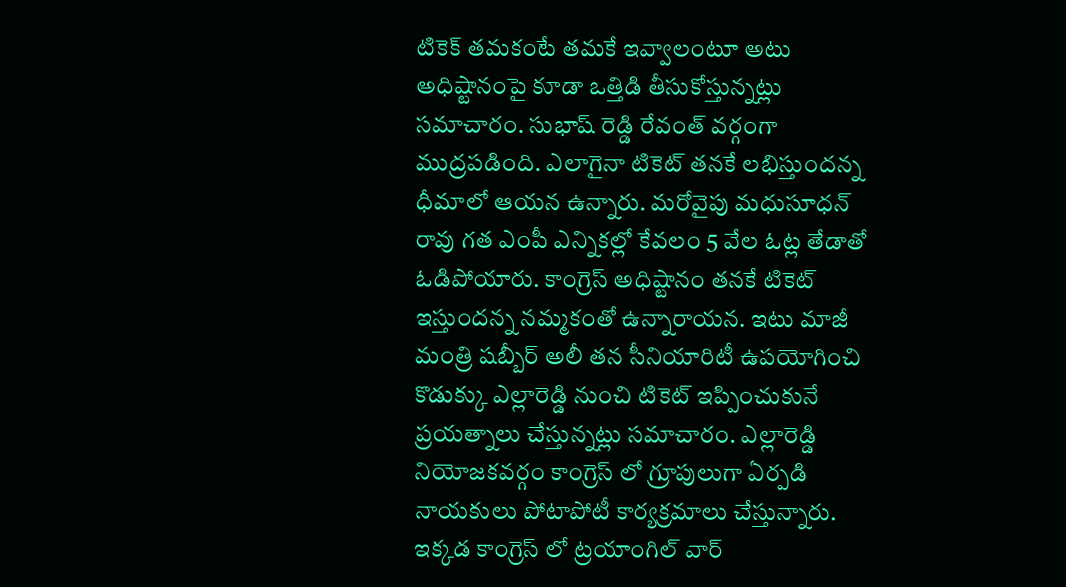టికెక్ తమకంటే తమకే ఇవ్వాలంటూ అటు అధిష్టానంపై కూడా ఒత్తిడి తీసుకోస్తున్నట్లు సమాచారం. సుభాష్ రెడ్డి రేవంత్ వర్గంగా ముద్రపడింది. ఎలాగైనా టికెట్ తనకే లభిస్తుందన్న ధీమాలో ఆయన ఉన్నారు. మరోవైపు మధుసూధన్ రావు గత ఎంపీ ఎన్నికల్లో కేవలం 5 వేల ఓట్ల తేడాతో ఓడిపోయారు. కాంగ్రెస్ అధిష్టానం తనకే టికెట్ ఇస్తుందన్న నమ్మకంతో ఉన్నారాయన. ఇటు మాజీ మంత్రి షబ్బీర్ అలీ తన సీనియారిటీ ఉపయోగించి కొడుక్కు ఎల్లారెడ్డి నుంచి టికెట్ ఇప్పించుకునే ప్రయత్నాలు చేస్తున్నట్లు సమాచారం. ఎల్లారెడ్డి నియోజకవర్గం కాంగ్రెస్ లో గ్రూపులుగా ఏర్పడి నాయకులు పోటాపోటీ కార్యక్రమాలు చేస్తున్నారు. ఇక్కడ కాంగ్రెస్ లో ట్రయాంగిల్ వార్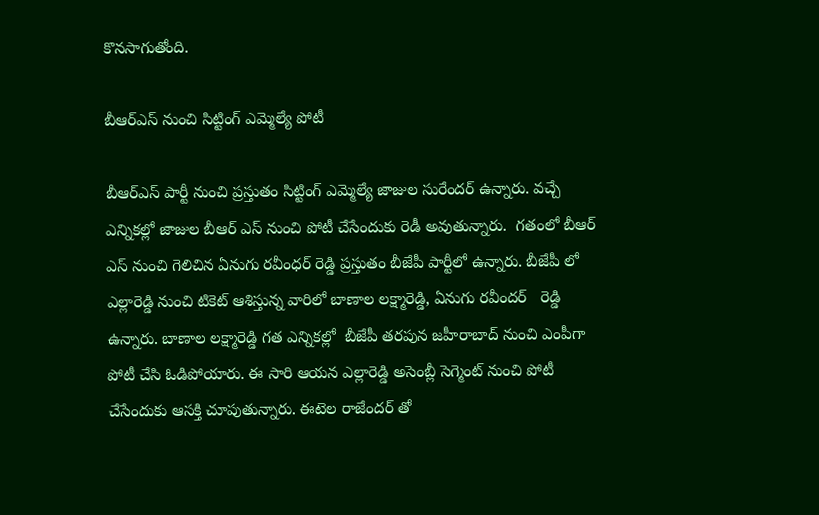కొనసాగుతోంది.

బీఆర్ఎస్ నుంచి సిట్టింగ్ ఎమ్మెల్యే పోటీ

బీఆర్ఎస్ పార్టీ నుంచి ప్రస్తుతం సిట్టింగ్ ఎమ్మెల్యే జాజుల సురేందర్ ఉన్నారు. వచ్చే ఎన్నికల్లో జాజుల బీఆర్ ఎస్ నుంచి పోటీ చేసేందుకు రెడీ అవుతున్నారు.  గతంలో బీఆర్ ఎస్ నుంచి గెలిచిన ఏనుగు రవీంధర్ రెడ్డి ప్రస్తుతం బీజేపీ పార్టీలో ఉన్నారు. బీజేపీ లో ఎల్లారెడ్డి నుంచి టికెట్ ఆశిస్తున్న వారిలో బాణాల లక్ష్మారెడ్డి, ఏనుగు రవీందర్   రెడ్డి ఉన్నారు. బాణాల లక్ష్మారెడ్డి గత ఎన్నికల్లో  బీజేపీ తరపున జహీరాబాద్ నుంచి ఎంపీగా పోటీ చేసి ఓడిపోయారు. ఈ సారి ఆయన ఎల్లారెడ్డి అసెంబ్లీ సెగ్మెంట్ నుంచి పోటీ చేసేందుకు ఆసక్తి చూపుతున్నారు. ఈటెల రాజేందర్ తో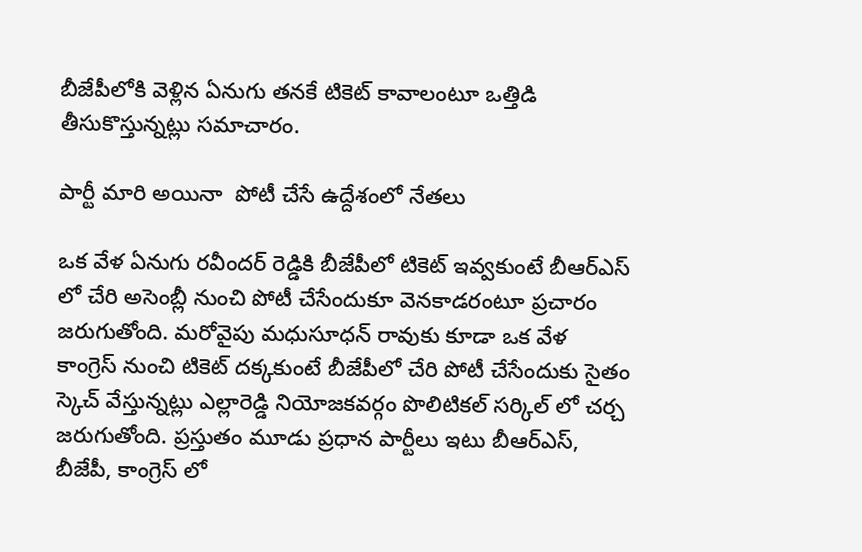బీజేపీలోకి వెళ్లిన ఏనుగు తనకే టికెట్ కావాలంటూ ఒత్తిడి తీసుకొస్తున్నట్లు సమాచారం.

పార్టీ మారి అయినా  పోటీ చేసే ఉద్దేశంలో నేతలు

ఒక వేళ ఏనుగు రవీందర్ రెడ్డికి బీజేపీలో టికెట్ ఇవ్వకుంటే బీఆర్ఎస్ లో చేరి అసెంబ్లీ నుంచి పోటీ చేసేందుకూ వెనకాడరంటూ ప్రచారం జరుగుతోంది. మరోవైపు మధుసూధన్ రావుకు కూడా ఒక వేళ కాంగ్రెస్ నుంచి టికెట్ దక్కకుంటే బీజేపీలో చేరి పోటీ చేసేందుకు సైతం స్కెచ్ వేస్తున్నట్లు ఎల్లారెడ్డి నియోజకవర్గం పొలిటికల్ సర్కిల్ లో చర్చ జరుగుతోంది. ప్రస్తుతం మూడు ప్రధాన పార్టీలు ఇటు బీఆర్ఎస్, బీజేపీ, కాంగ్రెస్ లో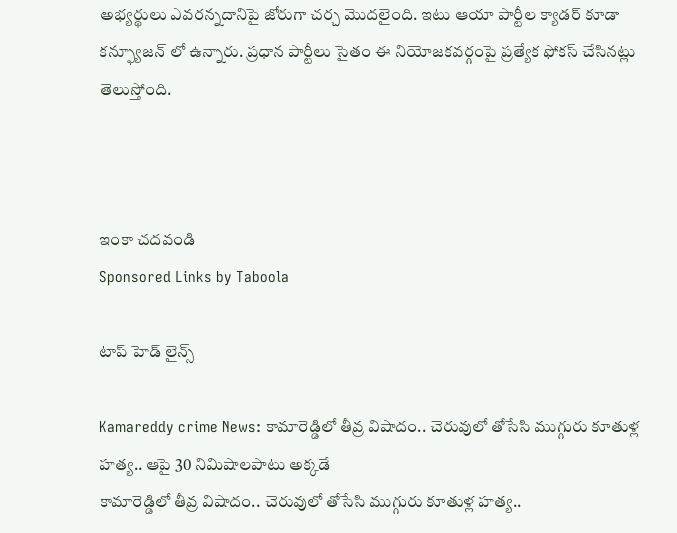అభ్యర్థులు ఎవరన్నదానిపై జోరుగా చర్చ మొదలైంది. ఇటు ఆయా పార్టీల క్యాడర్ కూడా కన్ఫ్యూజన్ లో ఉన్నారు. ప్రధాన పార్టీలు సైతం ఈ నియోజకవర్గంపై ప్రత్యేక ఫోకస్ చేసినట్లు తెలుస్తోంది.



ఇంకా చదవండి
Sponsored Links by Taboola

టాప్ హెడ్ లైన్స్

Kamareddy crime News: కామారెడ్డిలో తీవ్ర విషాదం.. చెరువులో తోసేసి ముగ్గురు కూతుళ్ల హత్య.. ఆపై 30 నిమిషాలపాటు అక్కడే
కామారెడ్డిలో తీవ్ర విషాదం.. చెరువులో తోసేసి ముగ్గురు కూతుళ్ల హత్య..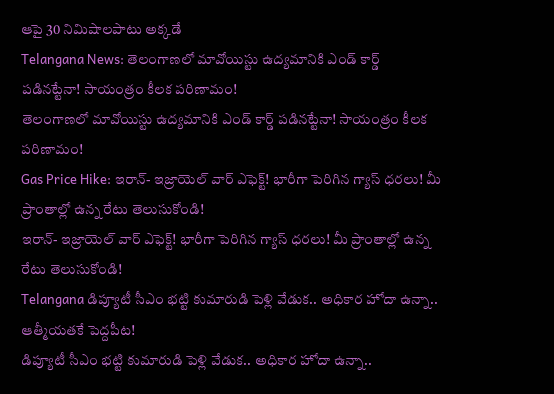ఆపై 30 నిమిషాలపాటు అక్కడే
Telangana News: తెలంగాణలో మావోయిస్టు ఉద్యమానికి ఎండ్ కార్డ్ పడినట్టేనా! సాయంత్రం కీలక పరిణామం!
తెలంగాణలో మావోయిస్టు ఉద్యమానికి ఎండ్ కార్డ్ పడినట్టేనా! సాయంత్రం కీలక పరిణామం!
Gas Price Hike: ఇరాన్- ఇజ్రాయెల్ వార్ ఎఫెక్ట్‌! భారీగా పెరిగిన గ్యాస్‌ ధరలు! మీ ప్రాంతాల్లో ఉన్న రేటు తెలుసుకోండి!
ఇరాన్- ఇజ్రాయెల్ వార్ ఎఫెక్ట్‌! భారీగా పెరిగిన గ్యాస్‌ ధరలు! మీ ప్రాంతాల్లో ఉన్న రేటు తెలుసుకోండి!
Telangana డిప్యూటీ సీఎం భట్టి కుమారుడి పెళ్లి వేడుక.. అధికార హోదా ఉన్నా.. ఆత్మీయతకే పెద్దపీట!
డిప్యూటీ సీఎం భట్టి కుమారుడి పెళ్లి వేడుక.. అధికార హోదా ఉన్నా..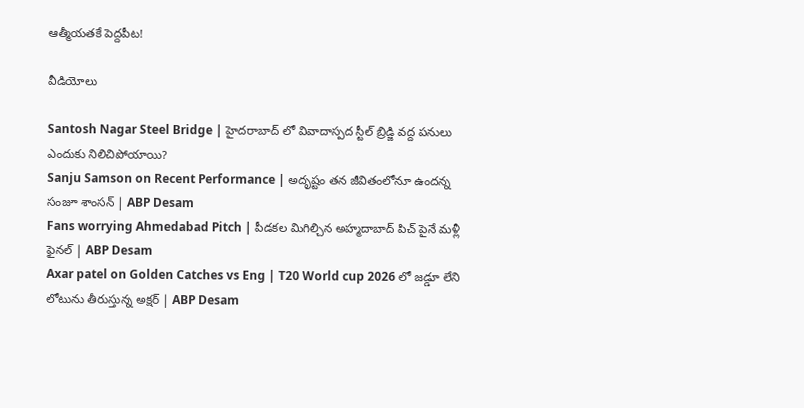ఆత్మీయతకే పెద్దపీట!

వీడియోలు

Santosh Nagar Steel Bridge | హైదరాబాద్ లో వివాదాస్పద స్టీల్ బ్రిడ్జి వద్ద పనులు ఎందుకు నిలిచిపోయాయి?
Sanju Samson on Recent Performance | అదృష్టం తన జీవితంలోనూ ఉందన్న సంజూ శాంసన్ | ABP Desam
Fans worrying Ahmedabad Pitch | పీడకల మిగిల్చిన అహ్మదాబాద్ పిచ్ పైనే మళ్లీ ఫైనల్ | ABP Desam
Axar patel on Golden Catches vs Eng | T20 World cup 2026 లో జడ్డూ లేని లోటును తీరుస్తున్న అక్షర్ | ABP Desam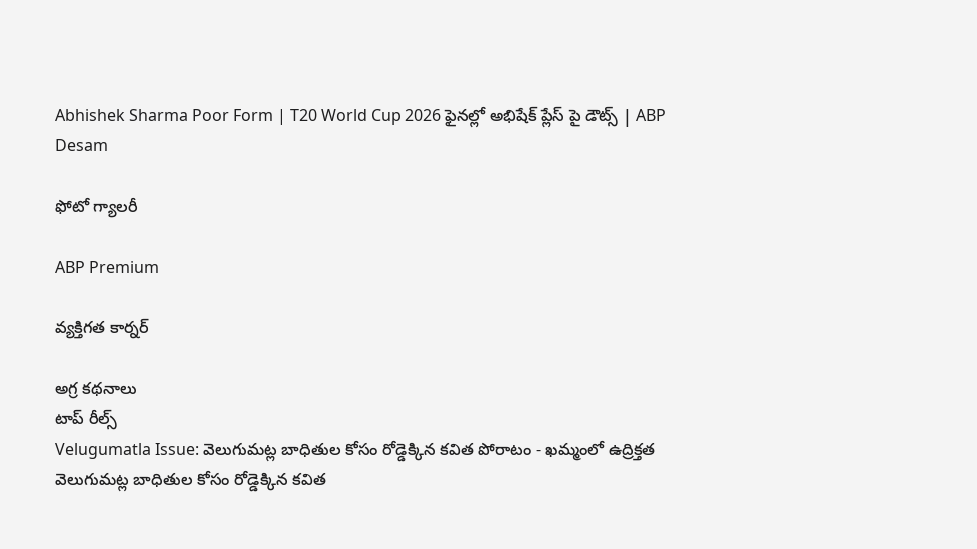Abhishek Sharma Poor Form | T20 World Cup 2026 ఫైనల్లో అభిషేక్ ప్లేస్ పై డౌట్స్ | ABP Desam

ఫోటో గ్యాలరీ

ABP Premium

వ్యక్తిగత కార్నర్

అగ్ర కథనాలు
టాప్ రీల్స్
Velugumatla Issue: వెలుగుమట్ల బాధితుల కోసం రోడ్డెక్కిన కవిత పోరాటం - ఖమ్మంలో ఉద్రిక్తత
వెలుగుమట్ల బాధితుల కోసం రోడ్డెక్కిన కవిత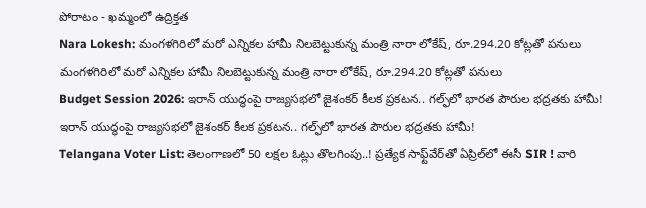పోరాటం - ఖమ్మంలో ఉద్రిక్తత
Nara Lokesh: మంగళగిరిలో మరో ఎన్నికల హామీ నిలబెట్టుకున్న మంత్రి నారా లోకేష్, రూ.294.20 కోట్లతో పనులు
మంగళగిరిలో మరో ఎన్నికల హామీ నిలబెట్టుకున్న మంత్రి నారా లోకేష్, రూ.294.20 కోట్లతో పనులు
Budget Session 2026: ఇరాన్ యుద్ధంపై రాజ్యసభలో జైశంకర్ కీలక ప్రకటన.. గల్ఫ్‌లో భారత పౌరుల భద్రతకు హామీ!
ఇరాన్ యుద్ధంపై రాజ్యసభలో జైశంకర్ కీలక ప్రకటన.. గల్ఫ్‌లో భారత పౌరుల భద్రతకు హామీ!
Telangana Voter List: తెలంగాణలో 50 లక్షల ఓట్లు తొలగింపు..! ప్రత్యేక సాఫ్ట్‌వేర్‌తో ఏప్రిల్‌లో ఈసీ SIR ! వారి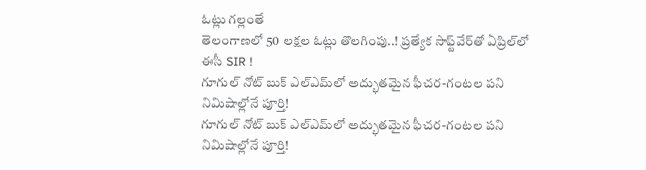ఓట్లు గల్లంతే
తెలంగాణలో 50 లక్షల ఓట్లు తొలగింపు..! ప్రత్యేక సాఫ్ట్‌వేర్‌తో ఏప్రిల్‌లో ఈసీ SIR !
గూగుల్‌ నోట్ బుక్‌ ఎల్‌ఎమ్‌లో అద్భుతమైన ఫీచర‌-గంటల పని నిమిషాల్లోనే పూర్తి!
గూగుల్‌ నోట్ బుక్‌ ఎల్‌ఎమ్‌లో అద్భుతమైన ఫీచర‌-గంటల పని నిమిషాల్లోనే పూర్తి!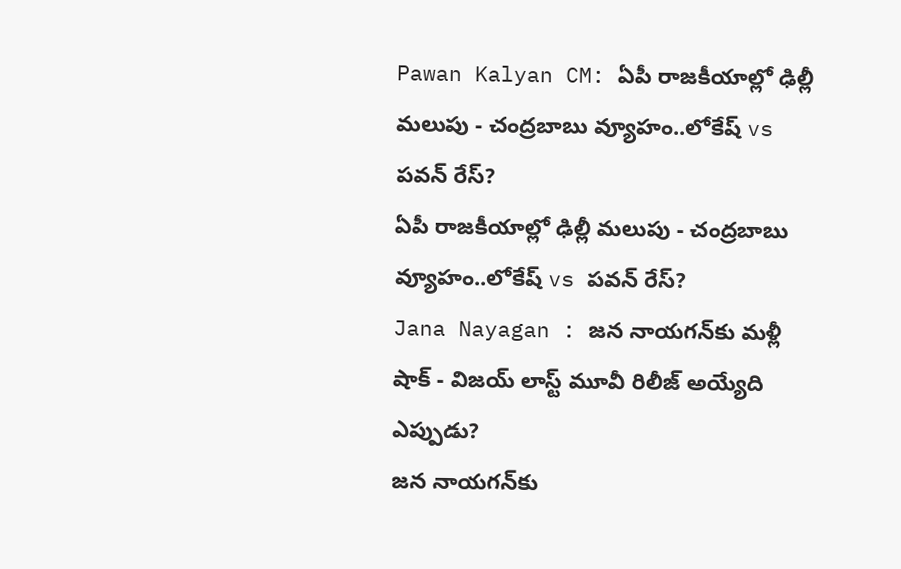Pawan Kalyan CM: ఏపీ రాజకీయాల్లో ఢిల్లీ మలుపు - చంద్రబాబు వ్యూహం..లోకేష్ vs పవన్ రేస్?
ఏపీ రాజకీయాల్లో ఢిల్లీ మలుపు - చంద్రబాబు వ్యూహం..లోకేష్ vs పవన్ రేస్?
Jana Nayagan : జన నాయగన్‌కు మళ్లీ షాక్ - విజయ్ లాస్ట్ మూవీ రిలీజ్ అయ్యేది ఎప్పుడు?
జన నాయగన్‌కు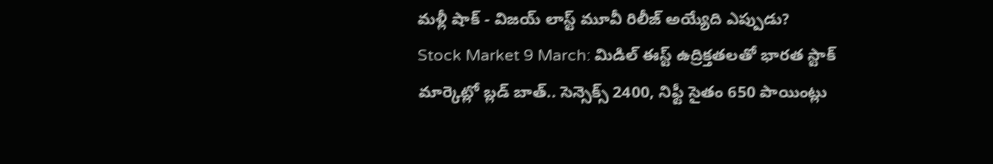మళ్లీ షాక్ - విజయ్ లాస్ట్ మూవీ రిలీజ్ అయ్యేది ఎప్పుడు?
Stock Market 9 March: మిడిల్ ఈస్ట్ ఉద్రిక్తతలతో భారత స్టాక్ మార్కెట్లో బ్లడ్ బాత్.. సెన్సెక్స్ 2400, నిఫ్టీ సైతం 650 పాయింట్లు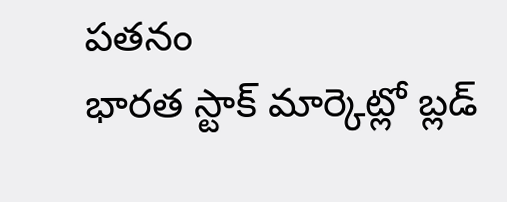పతనం
భారత స్టాక్ మార్కెట్లో బ్లడ్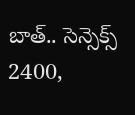బాత్.. సెన్సెక్స్ 2400,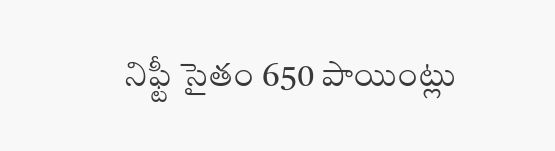నిఫ్టీ సైతం 650 పాయింట్లు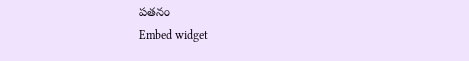పతనం
Embed widget